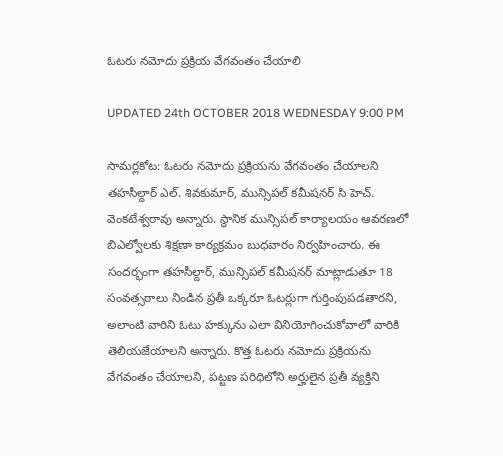ఓటరు నమోదు ప్రక్రియ వేగవంతం చేయాలి

UPDATED 24th OCTOBER 2018 WEDNESDAY 9:00 PM

సామర్లకోట: ఓటరు నమోదు ప్రక్రియను వేగవంతం చేయాలని తహసీల్దార్ ఎల్. శివకుమార్, మున్సిపల్ కమీషనర్ సి హెచ్. వెంకటేశ్వరావు అన్నారు. స్థానిక మున్సిపల్ కార్యాలయం ఆవరణలో బిఎల్వోలకు శిక్షణా కార్యక్రమం బుధవారం నిర్వహించారు. ఈ సందర్భంగా తహసీల్దార్, మున్సిపల్ కమీషనర్ మాట్లాడుతూ 18 సంవత్సరాలు నిండిన ప్రతీ ఒక్కరూ ఓటర్లుగా గుర్తింపుపడతారని, అలాంటి వారిని ఓటు హక్కును ఎలా వినియోగించుకోవాలో వారికి  తెలియజేయాలని అన్నారు. కొత్త ఓటరు నమోదు ప్రక్రియను వేగవంతం చేయాలని, పట్టణ పరిధిలోని అర్హులైన ప్రతీ వ్యక్తిని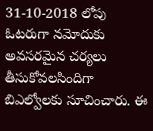31-10-2018 లోపు ఓటరుగా నమోదుకు అవసరమైన చర్యలు తీసుకోవలసిందిగా బిఎల్వోలకు సూచించారు. ఈ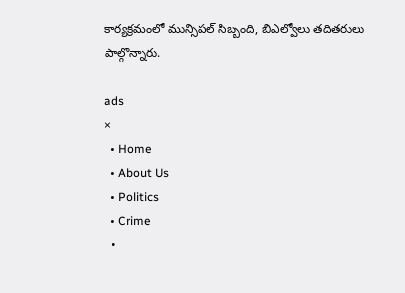కార్యక్రమంలో మున్సిపల్ సిబ్బంది, బిఎల్వోలు తదితరులు పాల్గొన్నారు.

ads
×
  • Home
  • About Us
  • Politics
  • Crime
  •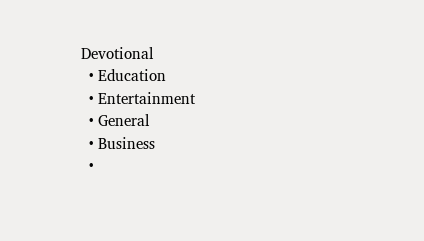Devotional
  • Education
  • Entertainment
  • General
  • Business
  •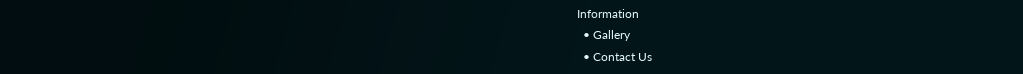Information
  • Gallery
  • Contact Us